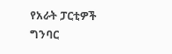የአራት ፓርቲዎች ግንባር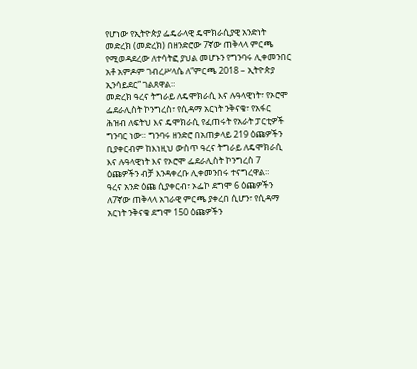የሆነው የኢትዮጵያ ፌዴራላዊ ዴሞክራሲያዊ አንድነት መድረክ (መድረክ) በዘንድሮው 7ኛው ጠቅላላ ምርጫ የሚወዳደረው ለተሳትፎ ያህል መሆኑን የግንባሩ ሊቀመንበር አቶ አምዶም ገብረሥላሴ ለ“ምርጫ 2018 – ኢትዮጵያ ኢንሳይደር” ገልጸዋል።
መድረክ ዓረና ትግራይ ለዴሞክራሲ እና ሉዓላዊነት፣ የኦሮሞ ፌደራሊስት ኮንግረስ፣ የሲዳማ አርነት ንቅናቄ፣ የአፋር ሕዝብ ለፍትህ እና ዴሞክራሲ የፈጠሩት የአራት ፓርቲዎች ግንባር ነው። ግንባሩ ዘንድሮ በአጠቃላይ 219 ዕጩዎችን ቢያቀርብም ከእነዚህ ውስጥ ዓረና ትግራይ ለዴሞክራሲ እና ሉዓላዊነት እና የኦሮሞ ፌደራሊስት ኮንግረስ 7 ዕጩዎችን ብቻ እንዳቀረቡ ሊቀመንበሩ ተናግረዋል።
ዓረና አንድ ዕጩ ሲያቀርብ፣ ኦፌኮ ደግሞ 6 ዕጩዎችን ለ7ኛው ጠቅላላ አገራዊ ምርጫ ያቀረበ ሲሆን፣ የሲዳማ አርነት ንቅናቄ ደግሞ 150 ዕጩዎችን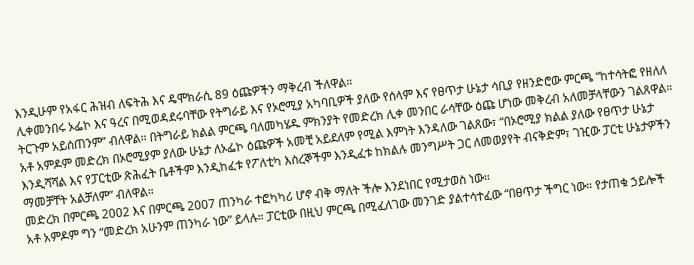እንዲሁም የአፋር ሕዝብ ለፍትሕ እና ዴሞክራሲ 89 ዕጩዎችን ማቅረብ ችለዋል።
ሊቀመንበሩ ኦፌኮ እና ዓረና በሚወዳደሩባቸው የትግራይ እና የኦሮሚያ አካባቢዎች ያለው የሰላም እና የፀጥታ ሁኔታ ሳቢያ የዘንድሮው ምርጫ “ከተሳትፎ የዘለለ ትርጉም አይሰጠንም” ብለዋል። በትግራይ ክልል ምርጫ ባለመካሄዱ ምክንያት የመድረክ ሊቀ መንበር ራሳቸው ዕጩ ሆነው መቅረብ አለመቻላቸውን ገልጸዋል።
አቶ አምዶም መድረክ በኦሮሚያም ያለው ሁኔታ ለኦፌኮ ዕጩዎች አመቺ አይደለም የሚል እምነት እንዳለው ገልጸው፣ “በኦሮሚያ ክልል ያለው የፀጥታ ሁኔታ እንዲሻሻል እና የፓርቲው ጽሕፈት ቤቶችም እንዲከፈቱ የፖለቲካ እስረኞችም እንዲፈቱ ከክልሉ መንግሥት ጋር ለመወያየት ብናቅድም፣ ገዢው ፓርቲ ሁኔታዎችን ማመቻቸት አልቻለም” ብለዋል።
መድረክ በምርጫ 2002 እና በምርጫ 2007 ጠንካራ ተፎካካሪ ሆኖ ብቅ ማለት ችሎ እንደነበር የሚታወስ ነው።
አቶ አምዶም ግን “መድረክ አሁንም ጠንካራ ነው” ይላሉ። ፓርቲው በዚህ ምርጫ በሚፈለገው መንገድ ያልተሳተፈው “በፀጥታ ችግር ነው። የታጠቁ ኃይሎች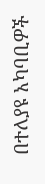በተለያዩ አካባቢዎች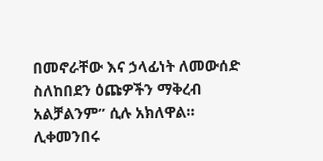በመኖራቸው እና ኃላፊነት ለመውሰድ ስለከበደን ዕጩዎችን ማቅረብ አልቻልንም” ሲሉ አክለዋል።
ሊቀመንበሩ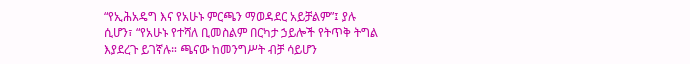“የኢሕአዴግ እና የአሁኑ ምርጫን ማወዳደር አይቻልም”፤ ያሉ ሲሆን፣ “የአሁኑ የተሻለ ቢመስልም በርካታ ኃይሎች የትጥቅ ትግል እያደረጉ ይገኛሉ። ጫናው ከመንግሥት ብቻ ሳይሆን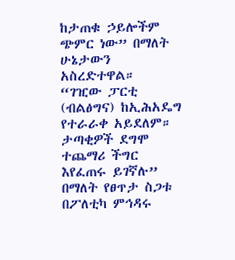ከታጠቁ ኃይሎችም ጭምር ነው” በማለት ሁኔታውን አስረድተዋል።
“ገዢው ፓርቲ (ብልፅግና) ከኢሕአዴግ የተራራቀ አይደለም። ታጣቂዎች ደግሞ ተጨማሪ ችግር እየፈጠሩ ይገኛሉ” በማለት የፀጥታ ስጋቱ በፖለቲካ ምኅዳሩ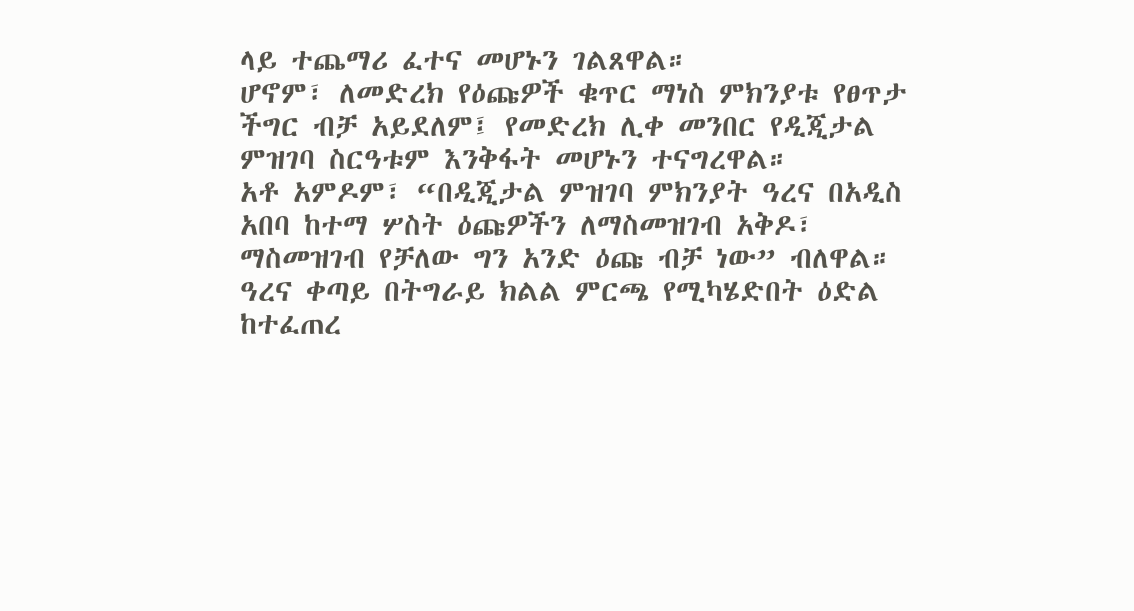ላይ ተጨማሪ ፈተና መሆኑን ገልጸዋል።
ሆኖም፣ ለመድረክ የዕጩዎች ቁጥር ማነስ ምክንያቱ የፀጥታ ችግር ብቻ አይደለም፤ የመድረክ ሊቀ መንበር የዲጂታል ምዝገባ ስርዓቱም እንቅፋት መሆኑን ተናግረዋል።
አቶ አምዶም፣ “በዲጂታል ምዝገባ ምክንያት ዓረና በአዲስ አበባ ከተማ ሦስት ዕጩዎችን ለማስመዝገብ አቅዶ፣ ማስመዝገብ የቻለው ግን አንድ ዕጩ ብቻ ነው” ብለዋል። ዓረና ቀጣይ በትግራይ ክልል ምርጫ የሚካሄድበት ዕድል ከተፈጠረ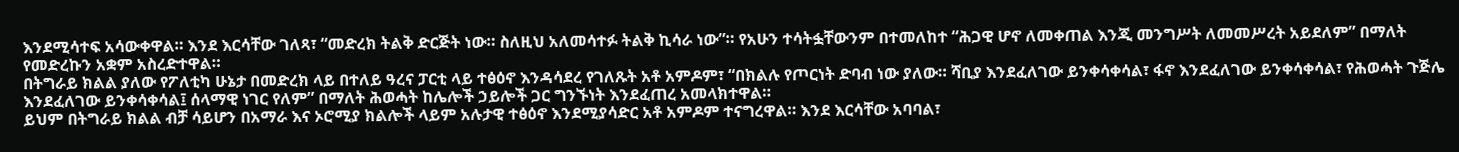እንደሚሳተፍ አሳውቀዋል። እንደ እርሳቸው ገለጻ፣ “መድረክ ትልቅ ድርጅት ነው። ስለዚህ አለመሳተፉ ትልቅ ኪሳራ ነው”። የአሁን ተሳትፏቸውንም በተመለከተ “ሕጋዊ ሆኖ ለመቀጠል እንጂ መንግሥት ለመመሥረት አይደለም” በማለት የመድረኩን አቋም አስረድተዋል።
በትግራይ ክልል ያለው የፖለቲካ ሁኔታ በመድረክ ላይ በተለይ ዓረና ፓርቲ ላይ ተፅዕኖ እንዳሳደረ የገለጹት አቶ አምዶም፣ “በክልሉ የጦርነት ድባብ ነው ያለው። ሻቢያ እንደፈለገው ይንቀሳቀሳል፣ ፋኖ እንደፈለገው ይንቀሳቀሳል፣ የሕወሓት ጉጅሌ እንደፈለገው ይንቀሳቀሳል፤ ሰላማዊ ነገር የለም” በማለት ሕወሓት ከሌሎች ኃይሎች ጋር ግንኙነት እንደፈጠረ አመላክተዋል።
ይህም በትግራይ ክልል ብቻ ሳይሆን በአማራ እና ኦሮሚያ ክልሎች ላይም አሉታዊ ተፅዕኖ እንደሚያሳድር አቶ አምዶም ተናግረዋል። እንደ እርሳቸው አባባል፣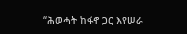“ሕወሓት ከፋኖ ጋር እየሠራ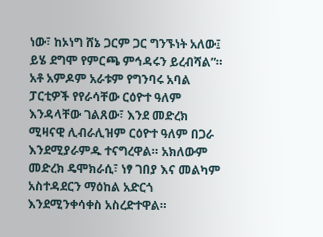ነው፣ ከኦነግ ሸኔ ጋርም ጋር ግንኙነት አለው፤ ይሄ ደግሞ የምርጫ ምኅዳሩን ይረብሻል”።
አቶ አምዶም አራቱም የግንባሩ አባል ፓርቲዎች የየራሳቸው ርዕዮተ ዓለም እንዳላቸው ገልጸው፣ እንደ መድረክ ሚዛናዊ ሊብራሊዝም ርዕዮተ ዓለም በጋራ እንደሚያራምዱ ተናግረዋል። አክለውም መድረክ ዴሞክራሲ፣ ነፃ ገበያ እና መልካም አስተዳደርን ማዕከል አድርጎ እንደሚንቀሳቀስ አስረድተዋል።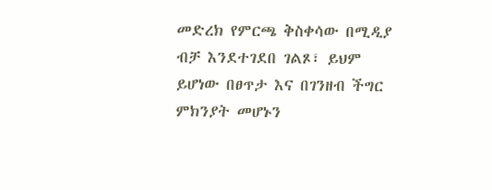መድረክ የምርጫ ቅስቀሳው በሚዲያ ብቻ እንደተገደበ ገልጾ፣ ይህም ይሆነው በፀጥታ እና በገንዘብ ችግር ምክንያት መሆኑን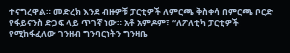ተናግረዋል። መድረክ እንደ ብዙዎቹ ፓርቲዎች ለምርጫ ቅስቀሳ በምርጫ ቦርድ የፋይናንስ ድጋፍ ላይ ጥገኛ ነው። አቶ አምዶም፣ “ለፖለቲካ ፓርቲዎች የሚከፋፈለው ገንዘብ ግንባርነትን ግንዛቤ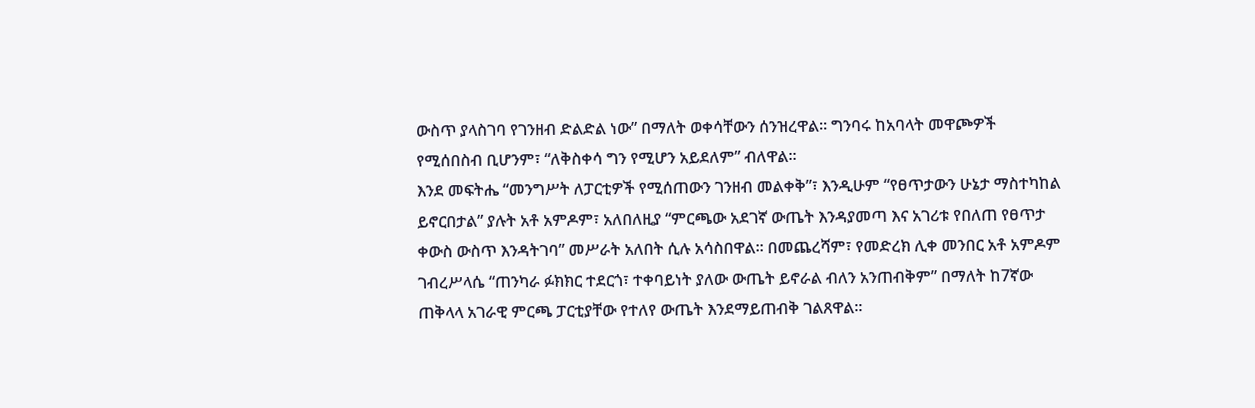ውስጥ ያላስገባ የገንዘብ ድልድል ነው” በማለት ወቀሳቸውን ሰንዝረዋል። ግንባሩ ከአባላት መዋጮዎች የሚሰበስብ ቢሆንም፣ “ለቅስቀሳ ግን የሚሆን አይደለም” ብለዋል።
እንደ መፍትሔ “መንግሥት ለፓርቲዎች የሚሰጠውን ገንዘብ መልቀቅ”፣ እንዲሁም “የፀጥታውን ሁኔታ ማስተካከል ይኖርበታል” ያሉት አቶ አምዶም፣ አለበለዚያ “ምርጫው አደገኛ ውጤት እንዳያመጣ እና አገሪቱ የበለጠ የፀጥታ ቀውስ ውስጥ እንዳትገባ” መሥራት አለበት ሲሉ አሳስበዋል። በመጨረሻም፣ የመድረክ ሊቀ መንበር አቶ አምዶም ገብረሥላሴ “ጠንካራ ፉክክር ተደርጎ፣ ተቀባይነት ያለው ውጤት ይኖራል ብለን አንጠብቅም” በማለት ከ7ኛው ጠቅላላ አገራዊ ምርጫ ፓርቲያቸው የተለየ ውጤት እንደማይጠብቅ ገልጸዋል።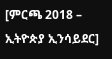[ምርጫ 2018 – ኢትዮጵያ ኢንሳይደር]